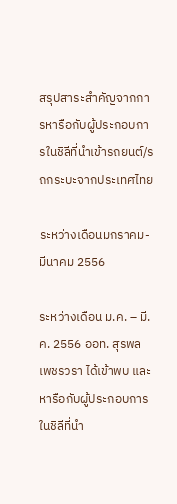สรุปสาระสำคัญจากการหารือกับผู้ประกอบการในชิลีที่นำเข้ารถยนต์/รถกระบะจากประเทศไทย

ระหว่างเดือนมกราคม-มีนาคม 2556

ระหว่างเดือน ม.ค. – มี.ค. 2556 ออท. สุรพล เพชรวรา ได้เข้าพบ และหารือกับผู้ประกอบการในชิลีที่นำ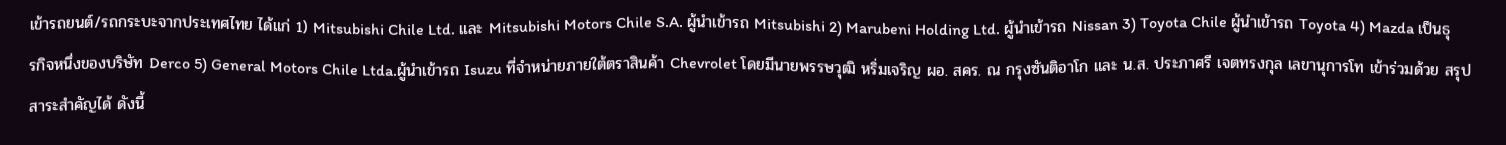เข้ารถยนต์/รถกระบะจากประเทศไทย ได้แก่ 1) Mitsubishi Chile Ltd. และ Mitsubishi Motors Chile S.A. ผู้นำเข้ารถ Mitsubishi 2) Marubeni Holding Ltd. ผู้นำเข้ารถ Nissan 3) Toyota Chile ผู้นำเข้ารถ Toyota 4) Mazda เป็นธุรกิจหนึ่งของบริษัท Derco 5) General Motors Chile Ltda.ผู้นำเข้ารถ Isuzu ที่จำหน่ายภายใต้ตราสินค้า Chevrolet โดยมีนายพรรษวุฒิ หริ่มเจริญ ผอ. สคร. ณ กรุงซันติอาโก และ น.ส. ประภาศรี เจตทรงกุล เลขานุการโท เข้าร่วมด้วย สรุปสาระสำคัญได้ ดังนี้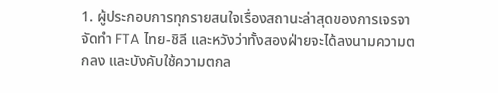1. ผู้ประกอบการทุกรายสนใจเรื่องสถานะล่าสุดของการเจรจาจัดทำ FTA ไทย-ชิลี และหวังว่าทั้งสองฝ่ายจะได้ลงนามความตกลง และบังคับใช้ความตกล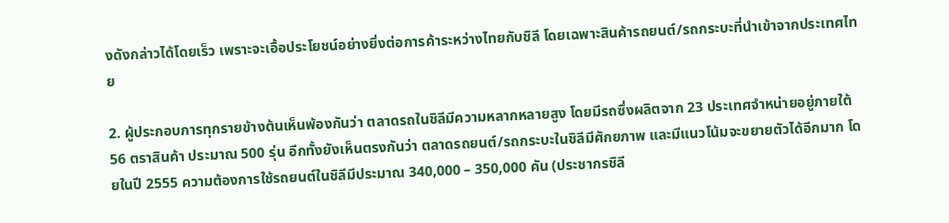งดังกล่าวได้โดยเร็ว เพราะจะเอื้อประโยชน์อย่างยิ่งต่อการค้าระหว่างไทยกับชิลี โดยเฉพาะสินค้ารถยนต์/รถกระบะที่นำเข้าจากประเทศไทย

2. ผู้ประกอบการทุกรายข้างต้นเห็นพ้องกันว่า ตลาดรถในชิลีมีความหลากหลายสูง โดยมีรถซึ่งผลิตจาก 23 ประเทศจำหน่ายอยู่ภายใต้ 56 ตราสินค้า ประมาณ 500 รุ่น อีกทั้งยังเห็นตรงกันว่า ตลาดรถยนต์/รถกระบะในชิลีมีศักยภาพ และมีแนวโน้มจะขยายตัวได้อีกมาก โดยในปี 2555 ความต้องการใช้รถยนต์ในชิลีมีประมาณ 340,000 – 350,000 คัน (ประชากรชิลี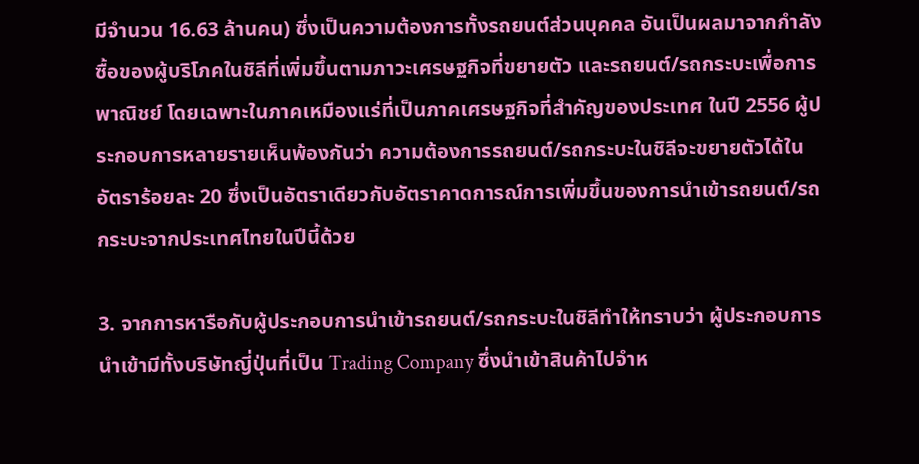มีจำนวน 16.63 ล้านคน) ซึ่งเป็นความต้องการทั้งรถยนต์ส่วนบุคคล อันเป็นผลมาจากกำลังซื้อของผู้บริโภคในชิลีที่เพิ่มขึ้นตามภาวะเศรษฐกิจที่ขยายตัว และรถยนต์/รถกระบะเพื่อการพาณิชย์ โดยเฉพาะในภาคเหมืองแร่ที่เป็นภาคเศรษฐกิจที่สำคัญของประเทศ ในปี 2556 ผู้ประกอบการหลายรายเห็นพ้องกันว่า ความต้องการรถยนต์/รถกระบะในชิลีจะขยายตัวได้ในอัตราร้อยละ 20 ซึ่งเป็นอัตราเดียวกับอัตราคาดการณ์การเพิ่มขึ้นของการนำเข้ารถยนต์/รถกระบะจากประเทศไทยในปีนี้ด้วย

3. จากการหารือกับผู้ประกอบการนำเข้ารถยนต์/รถกระบะในชิลีทำให้ทราบว่า ผู้ประกอบการนำเข้ามีทั้งบริษัทญี่ปุ่นที่เป็น Trading Company ซึ่งนำเข้าสินค้าไปจำห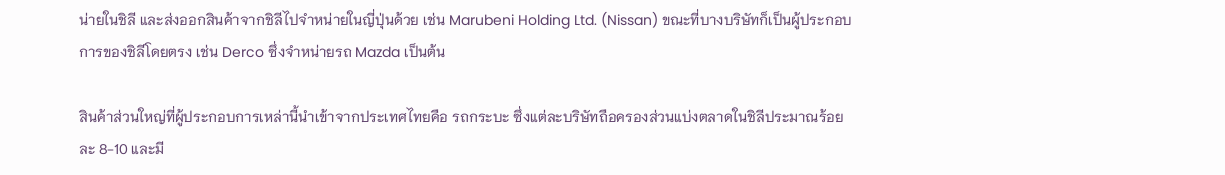น่ายในชิลี และส่งออกสินค้าจากชิลีไปจำหน่ายในญี่ปุ่นด้วย เช่น Marubeni Holding Ltd. (Nissan) ขณะที่บางบริษัทก็เป็นผู้ประกอบการของชิลีโดยตรง เช่น Derco ซึ่งจำหน่ายรถ Mazda เป็นต้น

สินค้าส่วนใหญ่ที่ผู้ประกอบการเหล่านี้นำเข้าจากประเทศไทยคือ รถกระบะ ซึ่งแต่ละบริษัทถือครองส่วนแบ่งตลาดในชิลีประมาณร้อยละ 8-10 และมี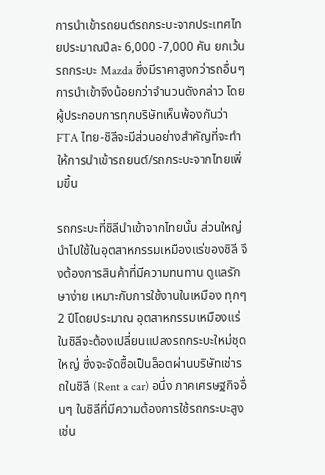การนำเข้ารถยนต์รถกระบะจากประเทศไทยประมาณปีละ 6,000 -7,000 คัน ยกเว้นรถกระบะ Mazda ซึ่งมีราคาสูงกว่ารถอื่นๆ การนำเข้าจึงน้อยกว่าจำนวนดังกล่าว โดยผู้ประกอบการทุกบริษัทเห็นพ้องกันว่า FTA ไทย-ชิลีจะมีส่วนอย่างสำคัญที่จะทำให้การนำเข้ารถยนต์/รถกระบะจากไทยเพิ่มขึ้น

รถกระบะที่ชิลีนำเข้าจากไทยนั้น ส่วนใหญ่นำไปใช้ในอุตสาหกรรมเหมืองแร่ของชิลี จึงต้องการสินค้าที่มีความทนทาน ดูแลรักษาง่าย เหมาะกับการใช้งานในเหมือง ทุกๆ 2 ปีโดยประมาณ อุตสาหกรรมเหมืองแร่ในชิลีจะต้องเปลี่ยนแปลงรถกระบะใหม่ชุดใหญ่ ซึ่งจะจัดซื้อเป็นล็อตผ่านบริษัทเช่ารถในชิลี (Rent a car) อนึ่ง ภาคเศรษฐกิจอื่นๆ ในชิลีที่มีความต้องการใช้รถกระบะสูง เช่น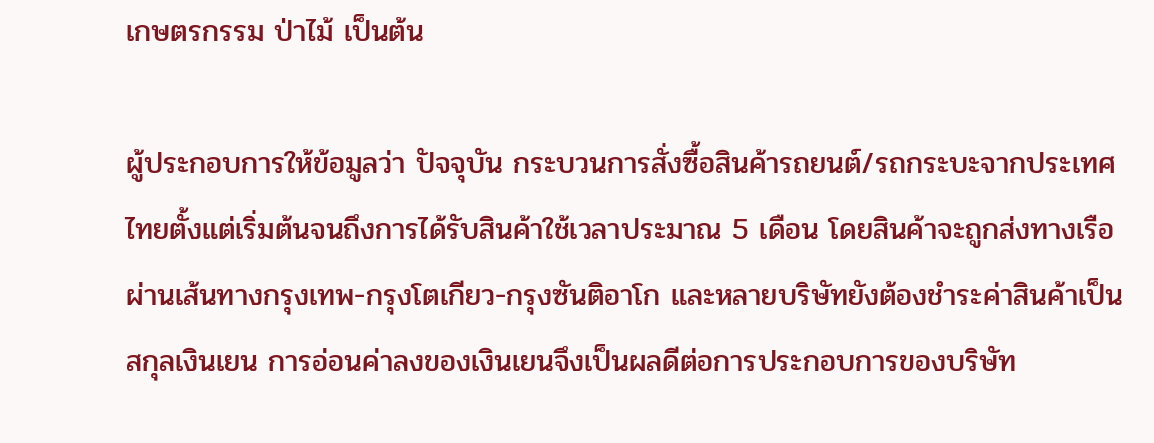เกษตรกรรม ป่าไม้ เป็นต้น

ผู้ประกอบการให้ข้อมูลว่า ปัจจุบัน กระบวนการสั่งซื้อสินค้ารถยนต์/รถกระบะจากประเทศไทยตั้งแต่เริ่มต้นจนถึงการได้รับสินค้าใช้เวลาประมาณ 5 เดือน โดยสินค้าจะถูกส่งทางเรือผ่านเส้นทางกรุงเทพ-กรุงโตเกียว-กรุงซันติอาโก และหลายบริษัทยังต้องชำระค่าสินค้าเป็นสกุลเงินเยน การอ่อนค่าลงของเงินเยนจึงเป็นผลดีต่อการประกอบการของบริษัท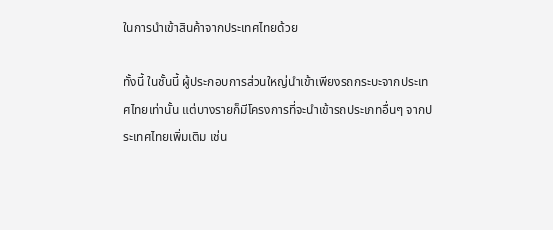ในการนำเข้าสินค้าจากประเทศไทยด้วย

ทั้งนี้ ในชั้นนี้ ผู้ประกอบการส่วนใหญ่นำเข้าเพียงรถกระบะจากประเทศไทยเท่านั้น แต่บางรายก็มีโครงการที่จะนำเข้ารถประเภทอื่นๆ จากประเทศไทยเพิ่มเติม เช่น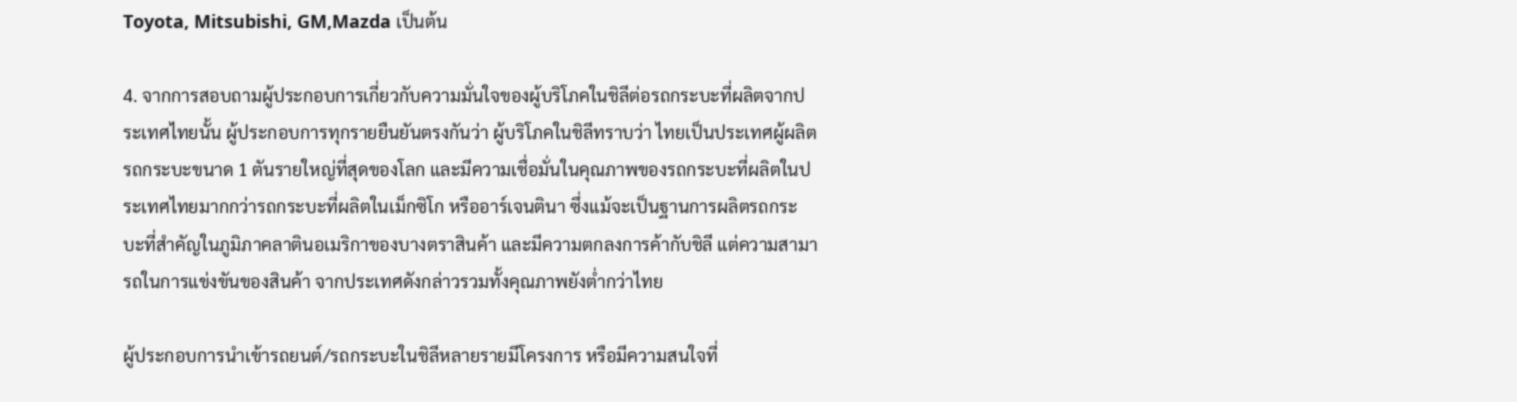Toyota, Mitsubishi, GM,Mazda เป็นต้น

4. จากการสอบถามผู้ประกอบการเกี่ยวกับความมั่นใจของผู้บริโภคในชิลีต่อรถกระบะที่ผลิตจากประเทศไทยนั้น ผู้ประกอบการทุกรายยืนยันตรงกันว่า ผู้บริโภคในชิลีทราบว่า ไทยเป็นประเทศผู้ผลิตรถกระบะขนาด 1 ตันรายใหญ่ที่สุดของโลก และมีความเชื่อมั่นในคุณภาพของรถกระบะที่ผลิตในประเทศไทยมากกว่ารถกระบะที่ผลิตในเม็กซิโก หรืออาร์เจนตินา ซึ่งแม้จะเป็นฐานการผลิตรถกระบะที่สำคัญในภูมิภาคลาตินอเมริกาของบางตราสินค้า และมีความตกลงการค้ากับชิลี แต่ความสามารถในการแข่งขันของสินค้า จากประเทศดังกล่าวรวมทั้งคุณภาพยังต่ำกว่าไทย

ผู้ประกอบการนำเข้ารถยนต์/รถกระบะในชิลีหลายรายมีโครงการ หรือมีความสนใจที่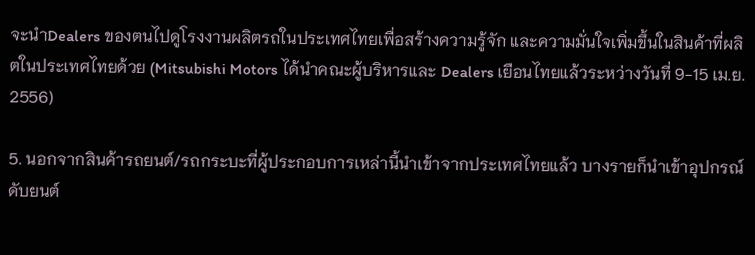จะนำDealers ของตนไปดูโรงงานผลิตรถในประเทศไทยเพื่อสร้างความรู้จัก และความมั่นใจเพิ่มขึ้นในสินค้าที่ผลิตในประเทศไทยด้วย (Mitsubishi Motors ได้นำคณะผู้บริหารและ Dealers เยือนไทยแล้วระหว่างวันที่ 9-15 เม.ย. 2556)

5. นอกจากสินค้ารถยนต์/รถกระบะที่ผู้ประกอบการเหล่านี้นำเข้าจากประเทศไทยแล้ว บางรายก็นำเข้าอุปกรณ์ดับยนต์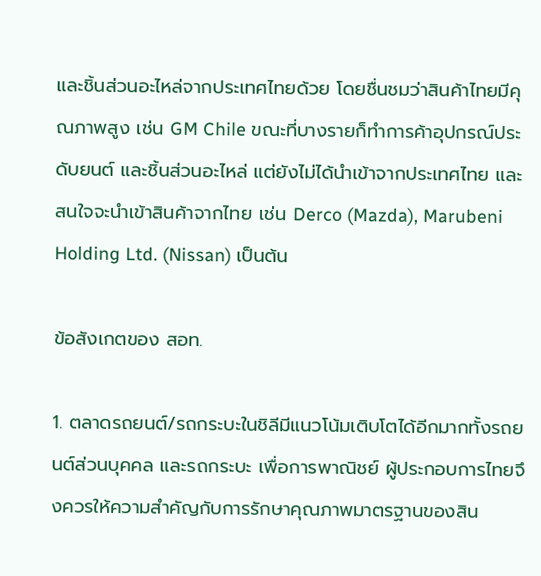และชิ้นส่วนอะไหล่จากประเทศไทยด้วย โดยชื่นชมว่าสินค้าไทยมีคุณภาพสูง เช่น GM Chile ขณะที่บางรายก็ทำการค้าอุปกรณ์ประดับยนต์ และชิ้นส่วนอะไหล่ แต่ยังไม่ได้นำเข้าจากประเทศไทย และสนใจจะนำเข้าสินค้าจากไทย เช่น Derco (Mazda), Marubeni Holding Ltd. (Nissan) เป็นต้น

ข้อสังเกตของ สอท.

1. ตลาดรถยนต์/รถกระบะในชิลีมีแนวโน้มเติบโตได้อีกมากทั้งรถยนต์ส่วนบุคคล และรถกระบะ เพื่อการพาณิชย์ ผู้ประกอบการไทยจึงควรให้ความสำคัญกับการรักษาคุณภาพมาตรฐานของสิน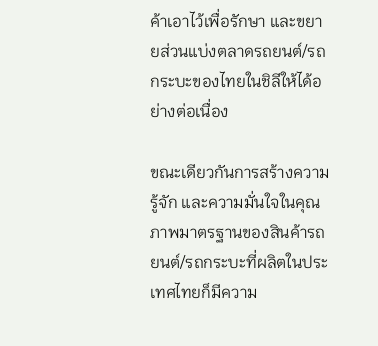ค้าเอาไว้เพื่อรักษา และขยายส่วนแบ่งตลาดรถยนต์/รถกระบะของไทยในชิลีให้ได้อย่างต่อเนื่อง

ขณะเดียวกันการสร้างความรู้จัก และความมั่นใจในคุณภาพมาตรฐานของสินค้ารถยนต์/รถกระบะที่ผลิตในประเทศไทยก็มีความ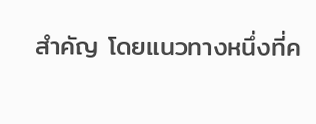สำคัญ โดยแนวทางหนึ่งที่ค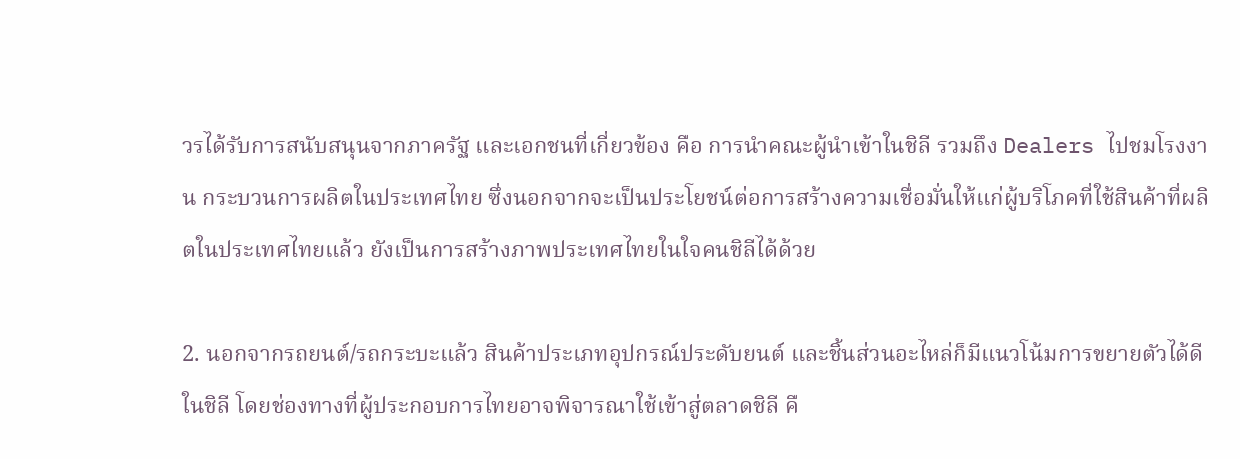วรได้รับการสนับสนุนจากภาครัฐ และเอกชนที่เกี่ยวข้อง คือ การนำคณะผู้นำเข้าในชิลี รวมถึง Dealers ไปชมโรงงาน กระบวนการผลิตในประเทศไทย ซึ่งนอกจากจะเป็นประโยชน์ต่อการสร้างความเชื่อมั่นให้แก่ผู้บริโภคที่ใช้สินค้าที่ผลิตในประเทศไทยแล้ว ยังเป็นการสร้างภาพประเทศไทยในใจคนชิลีได้ด้วย

2. นอกจากรถยนต์/รถกระบะแล้ว สินค้าประเภทอุปกรณ์ประดับยนต์ และชิ้นส่วนอะไหล่ก็มีแนวโน้มการขยายตัวได้ดีในชิลี โดยช่องทางที่ผู้ประกอบการไทยอาจพิจารณาใช้เข้าสู่ตลาดชิลี คื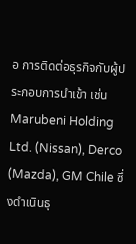อ การติดต่อธุรกิจกับผู้ประกอบการนำเข้า เช่น Marubeni Holding Ltd. (Nissan), Derco (Mazda), GM Chile ซึ่งดำเนินธุ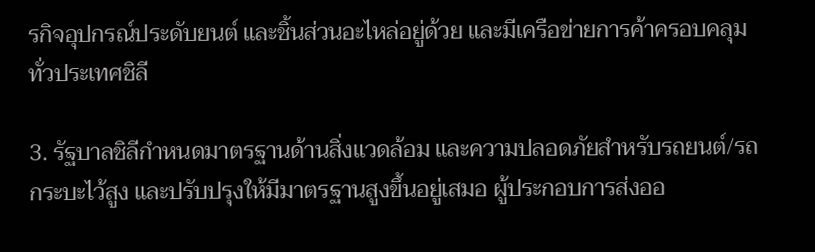รกิจอุปกรณ์ประดับยนต์ และชิ้นส่วนอะไหล่อยู่ด้วย และมีเครือข่ายการค้าครอบคลุมทั่วประเทศชิลี

3. รัฐบาลชิลีกำหนดมาตรฐานด้านสิ่งแวดล้อม และความปลอดภัยสำหรับรถยนต์/รถกระบะไว้สูง และปรับปรุงให้มีมาตรฐานสูงขึ้นอยู่เสมอ ผู้ประกอบการส่งออ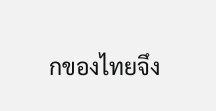กของไทยจึง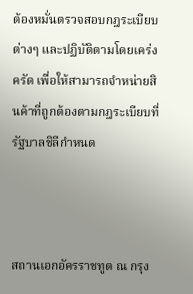ต้องหมั่นตรวจสอบกฎระเบียบต่างๆ และปฏิบัติตามโดยเคร่งครัด เพื่อให้สามารถจำหน่ายสินค้าที่ถูกต้องตามกฎระเบียบที่รัฐบาลชิลีกำหนด



สถานเอกอัครราชทูต ณ กรุง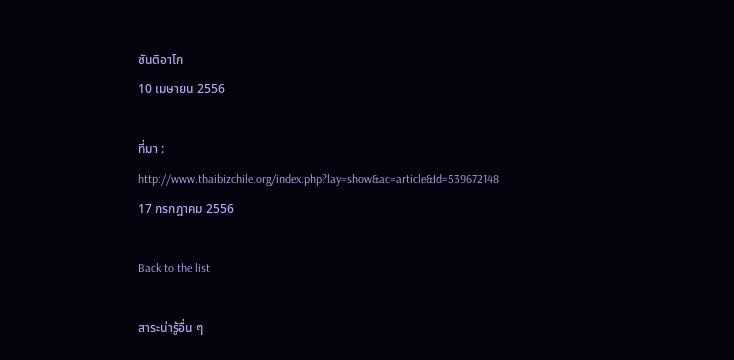ซันติอาโก
10 เมษายน 2556

ที่มา : http://www.thaibizchile.org/index.php?lay=show&ac=article&Id=539672148
17 กรกฎาคม 2556

Back to the list

สาระน่ารู้อื่น ๆ